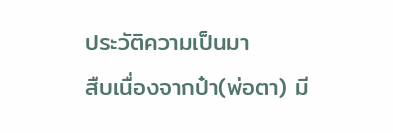ประวัติความเป็นมา
สืบเนื่องจากป๋า(พ่อตา) มี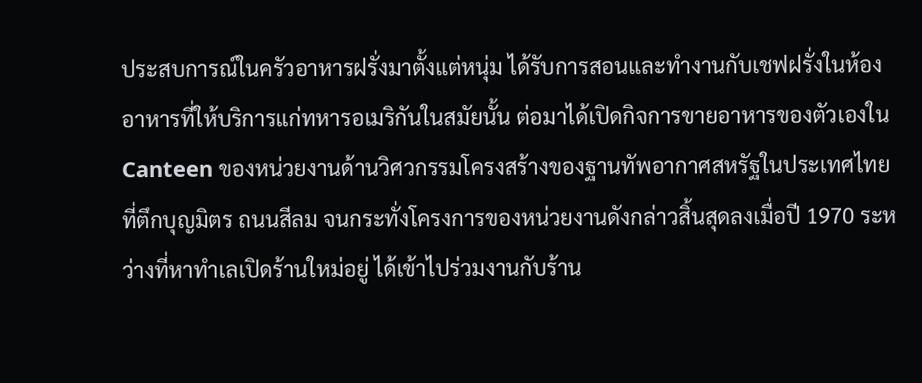ประสบการณ์ในครัวอาหารฝรั่งมาตั้งแต่หนุ่ม ได้รับการสอนและทำงานกับเชฟฝรั่งในห้องอาหารที่ให้บริการแก่ทหารอเมริกันในสมัยนั้น ต่อมาได้เปิดกิจการขายอาหารของตัวเองใน Canteen ของหน่วยงานด้านวิศวกรรมโครงสร้างของฐานทัพอากาศสหรัฐในประเทศไทย ที่ตึกบุญมิตร ถนนสีลม จนกระทั่งโครงการของหน่วยงานดังกล่าวสิ้นสุดลงเมื่อปี 1970 ระหว่างที่หาทำเลเปิดร้านใหม่อยู่ ได้เข้าไปร่วมงานกับร้าน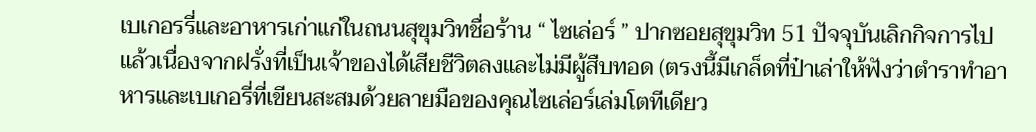เบเกอรรี่และอาหารเก่าแก่ในถนนสุขุมวิทชื่อร้าน “ ไซเล่อร์ ” ปากซอยสุขุมวิท 51 ปัจจุบันเลิกกิจการไปแล้วเนื่องจากฝรั่งที่เป็นเจ้าของได้เสียชีวิตลงและไม่มีผู้สืบทอด (ตรงนี้มีเกล็ดที่ป๋าเล่าให้ฟังว่าตำราทำอาหารและเบเกอรี่ที่เขียนสะสมด้วยลายมือของคุณไซเล่อร์เล่มโตทีเดียว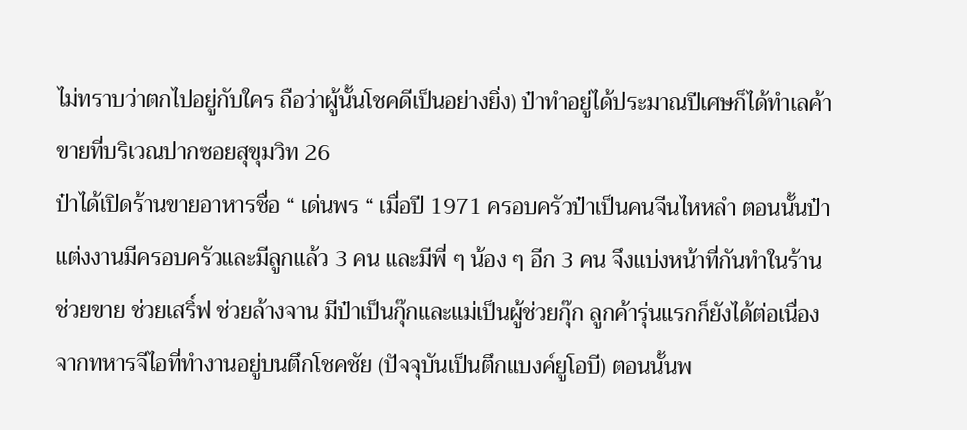ไม่ทราบว่าตกไปอยู่กับใคร ถือว่าผู้นั้นโชคดีเป็นอย่างยิ่ง) ป๋าทำอยู่ได้ประมาณปีเศษก็ได้ทำเลค้าขายที่บริเวณปากซอยสุขุมวิท 26
ป๋าได้เปิดร้านขายอาหารชื่อ “ เด่นพร “ เมื่อปี 1971 ครอบครัวป๋าเป็นคนจีนไหหลำ ตอนนั้นป๋าแต่งงานมีครอบครัวและมีลูกแล้ว 3 คน และมีพี่ ๆ น้อง ๆ อีก 3 คน จึงแบ่งหน้าที่กันทำในร้าน ช่วยขาย ช่วยเสริ์ฟ ช่วยล้างจาน มีป๋าเป็นกุ๊กและแม่เป็นผู้ช่วยกุ๊ก ลูกค้ารุ่นแรกก็ยังได้ต่อเนื่องจากทหารจีไอที่ทำงานอยู่บนตึกโชคชัย (ปัจจุบันเป็นตึกแบงค์ยูโอบี) ตอนนั้นพ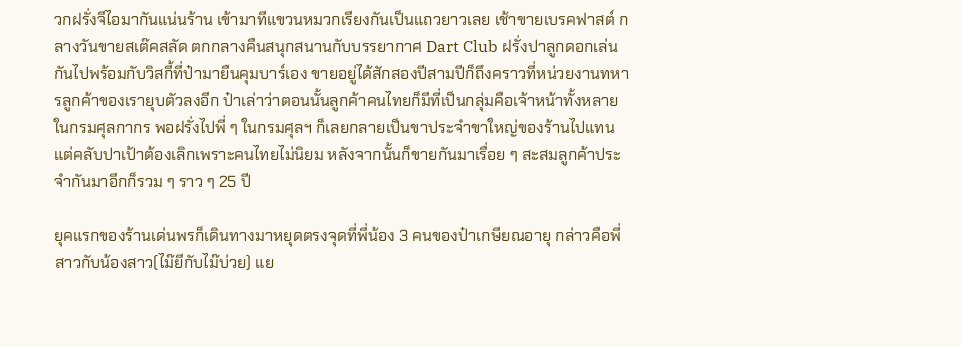วกฝรั่งจีไอมากันแน่นร้าน เข้ามาทีแขวนหมวกเรียงกันเป็นแถวยาวเลย เช้าขายเบรคฟาสต์ กลางวันขายสเต๊คสลัด ตกกลางคืนสนุกสนานกับบรรยากาศ Dart Club ฝรั่งปาลูกดอกเล่นกันไปพร้อมกับวิสกี้ที่ป๋ามายืนคุมบาร์เอง ขายอยู่ได้สักสองปีสามปีก็ถึงคราวที่หน่วยงานทหารลูกค้าของเรายุบตัวลงอีก ป๋าเล่าว่าตอนนั้นลูกค้าคนไทยก็มีที่เป็นกลุ่มคือเจ้าหน้าทั้งหลายในกรมศุลกากร พอฝรั่งไปพี่ ๆ ในกรมศุลฯ ก็เลยกลายเป็นขาประจำขาใหญ่ของร้านไปแทน แต่คลับปาเป้าต้องเลิกเพราะคนไทยไม่นิยม หลังจากนั้นก็ขายกันมาเรื่อย ๆ สะสมลูกค้าประจำกันมาอีกก็รวม ๆ ราว ๆ 25 ปี

ยุคแรกของร้านเด่นพรก็เดินทางมาหยุดตรงจุดที่พี่น้อง 3 คนของป๋าเกษียณอายุ กล่าวคือพี่สาวกับน้องสาว(ไม๊ยีกับไม๊บ่วย) แย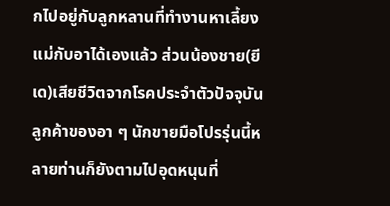กไปอยู่กับลูกหลานที่ทำงานหาเลี้ยงแม่กับอาได้เองแล้ว ส่วนน้องชาย(ยีเด)เสียชีวิตจากโรคประจำตัวปัจจุบันลูกค้าของอา ๆ นักขายมือโปรรุ่นนี้หลายท่านก็ยังตามไปอุดหนุนที่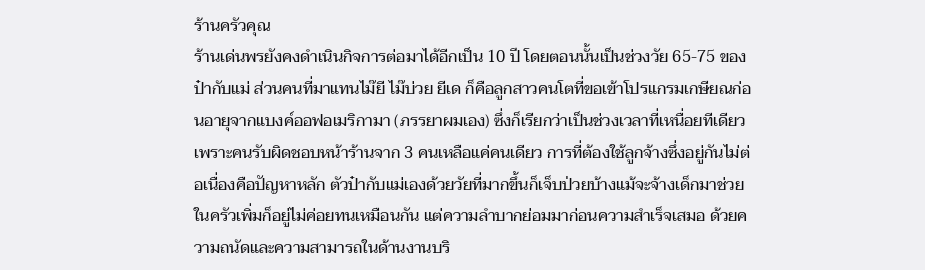ร้านครัวคุณ
ร้านเด่นพรยังคงดำเนินกิจการต่อมาได้อีกเป็น 10 ปี โดยตอนนั้นเป็นช่วงวัย 65-75 ของป๋ากับแม่ ส่วนคนที่มาแทนไม๊ยี ไม๊บ่วย ยีเด ก็คือลูกสาวคนโตที่ขอเข้าโปรแกรมเกษียณก่อนอายุจากแบงค์ออฟอเมริกามา (ภรรยาผมเอง) ซึ่งก็เรียกว่าเป็นช่วงเวลาที่เหนื่อยทีเดียวเพราะคนรับผิดชอบหน้าร้านจาก 3 คนเหลือแค่คนเดียว การที่ต้องใช้ลูกจ้างซึ่งอยู่กันไม่ต่อเนื่องคือปัญหาหลัก ตัวป๋ากับแม่เองด้วยวัยที่มากขึ้นก็เจ็บป่วยบ้างแม้จะจ้างเด็กมาช่วยในครัวเพิ่มก็อยู่ไม่ค่อยทนเหมือนกัน แต่ความลำบากย่อมมาก่อนความสำเร็จเสมอ ด้วยความถนัดและความสามารถในด้านงานบริ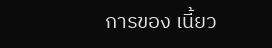การของ เนี้ยว